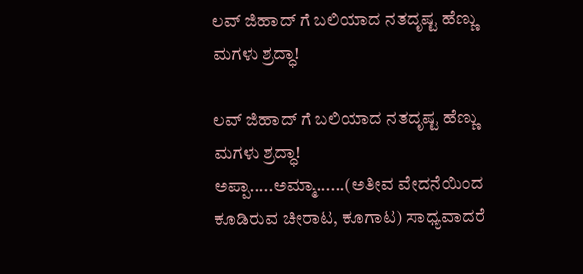ಲವ್ ಜಿಹಾದ್ ಗೆ ಬಲಿಯಾದ ನತದೃಷ್ಟ ಹೆಣ್ಣು ಮಗಳು ಶ್ರದ್ಧಾ!

ಲವ್ ಜಿಹಾದ್ ಗೆ ಬಲಿಯಾದ ನತದೃಷ್ಟ ಹೆಣ್ಣು ಮಗಳು ಶ್ರದ್ಧಾ!
ಅಪ್ಪಾ.....ಅಮ್ಮಾ......(ಅತೀವ ವೇದನೆಯಿಂದ ಕೂಡಿರುವ ಚೀರಾಟ, ಕೂಗಾಟ) ಸಾಧ್ಯವಾದರೆ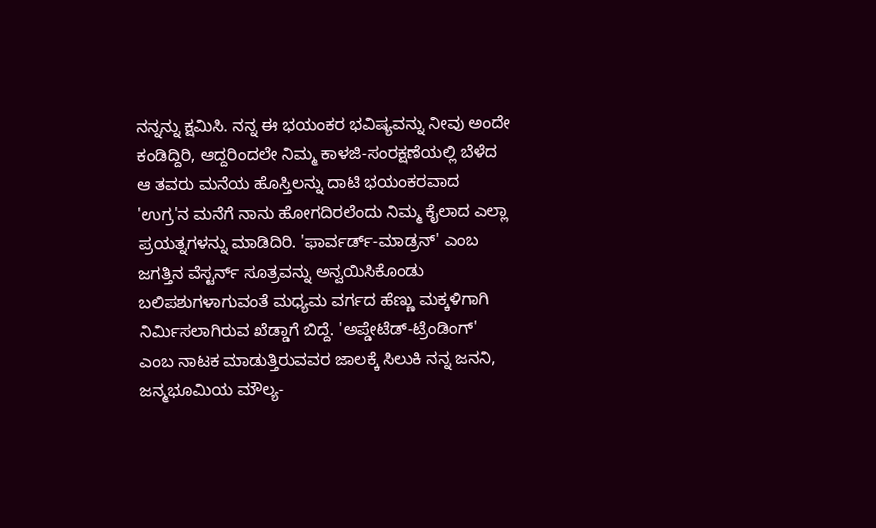ನನ್ನನ್ನು ಕ್ಷಮಿಸಿ. ನನ್ನ ಈ ಭಯಂಕರ ಭವಿಷ್ಯವನ್ನು ನೀವು ಅಂದೇ ಕಂಡಿದ್ದಿರಿ, ಆದ್ದರಿಂದಲೇ ನಿಮ್ಮ ಕಾಳಜಿ-ಸಂರಕ್ಷಣೆಯಲ್ಲಿ ಬೆಳೆದ ಆ ತವರು ಮನೆಯ ಹೊಸ್ತಿಲನ್ನು ದಾಟಿ ಭಯಂಕರವಾದ 'ಉಗ್ರ'ನ ಮನೆಗೆ ನಾನು ಹೋಗದಿರಲೆಂದು ನಿಮ್ಮ ಕೈಲಾದ ಎಲ್ಲಾ ಪ್ರಯತ್ನಗಳನ್ನು ಮಾಡಿದಿರಿ. 'ಫಾರ್ವರ್ಡ್-ಮಾಡ್ರನ್' ಎಂಬ ಜಗತ್ತಿನ ವೆಸ್ಟರ್ನ್ ಸೂತ್ರವನ್ನು ಅನ್ವಯಿಸಿಕೊಂಡು ಬಲಿಪಶುಗಳಾಗುವಂತೆ ಮಧ್ಯಮ ವರ್ಗದ ಹೆಣ್ಣು ಮಕ್ಕಳಿಗಾಗಿ ನಿರ್ಮಿಸಲಾಗಿರುವ ಖೆಡ್ಡಾಗೆ ಬಿದ್ದೆ. 'ಅಪ್ಡೇಟೆಡ್-ಟ್ರೆಂಡಿಂಗ್' ಎಂಬ ನಾಟಕ ಮಾಡುತ್ತಿರುವವರ ಜಾಲಕ್ಕೆ ಸಿಲುಕಿ ನನ್ನ ಜನನಿ, ಜನ್ಮಭೂಮಿಯ ಮೌಲ್ಯ-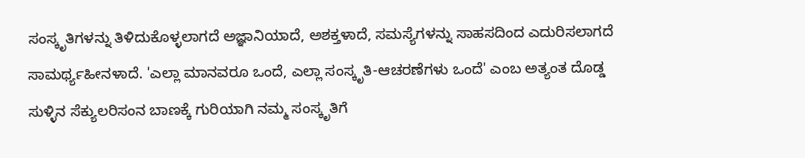ಸಂಸ್ಕೃತಿಗಳನ್ನು ತಿಳಿದುಕೊಳ್ಳಲಾಗದೆ ಅಜ್ಞಾನಿಯಾದೆ, ಅಶಕ್ತಳಾದೆ, ಸಮಸ್ಯೆಗಳನ್ನು ಸಾಹಸದಿಂದ ಎದುರಿಸಲಾಗದೆ ಸಾಮರ್ಥ್ಯಹೀನಳಾದೆ. 'ಎಲ್ಲಾ ಮಾನವರೂ ಒಂದೆ, ಎಲ್ಲಾ ಸಂಸ್ಕೃತಿ-ಆಚರಣೆಗಳು ಒಂದೆ' ಎಂಬ ಅತ್ಯಂತ ದೊಡ್ಡ ಸುಳ್ಳಿನ ಸೆಕ್ಯುಲರಿಸಂನ ಬಾಣಕ್ಕೆ ಗುರಿಯಾಗಿ ನಮ್ಮ ಸಂಸ್ಕೃತಿಗೆ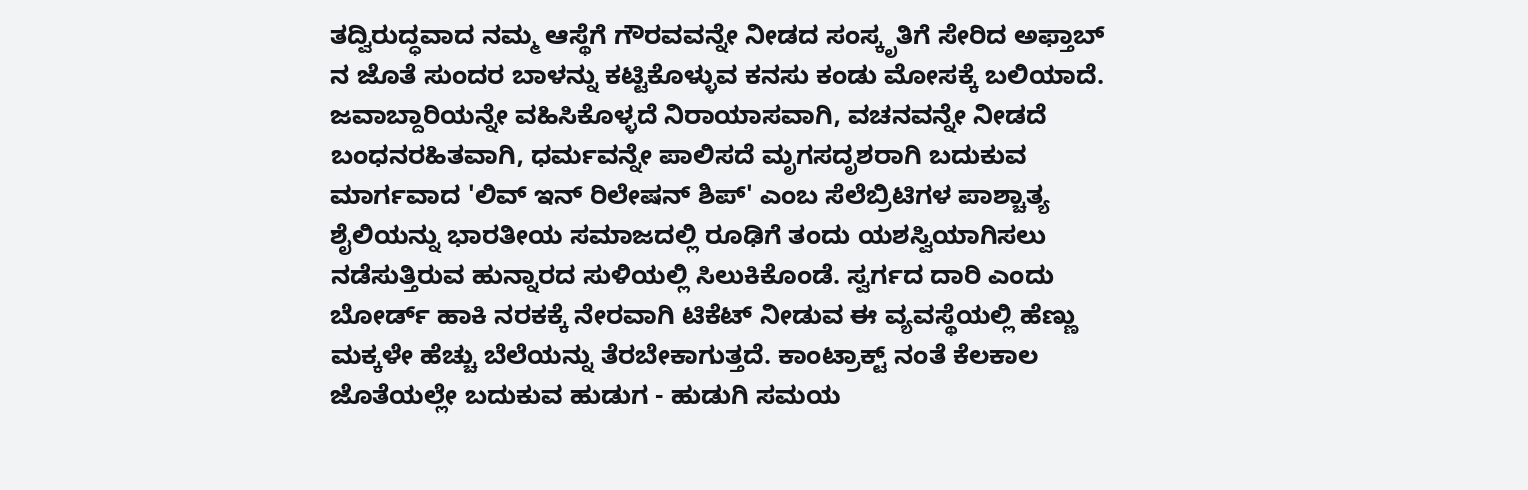ತದ್ವಿರುದ್ಧವಾದ ನಮ್ಮ ಆಸ್ಥೆಗೆ ಗೌರವವನ್ನೇ ನೀಡದ ಸಂಸ್ಕೃತಿಗೆ ಸೇರಿದ ಅಫ್ತಾಬ್ ನ ಜೊತೆ ಸುಂದರ ಬಾಳನ್ನು ಕಟ್ಟಿಕೊಳ್ಳುವ ಕನಸು ಕಂಡು ಮೋಸಕ್ಕೆ ಬಲಿಯಾದೆ. ಜವಾಬ್ದಾರಿಯನ್ನೇ ವಹಿಸಿಕೊಳ್ಳದೆ ನಿರಾಯಾಸವಾಗಿ, ವಚನವನ್ನೇ ನೀಡದೆ ಬಂಧನರಹಿತವಾಗಿ, ಧರ್ಮವನ್ನೇ ಪಾಲಿಸದೆ ಮೃಗಸದೃಶರಾಗಿ ಬದುಕುವ ಮಾರ್ಗವಾದ 'ಲಿವ್ ಇನ್ ರಿಲೇಷನ್ ಶಿಪ್' ಎಂಬ ಸೆಲೆಬ್ರಿಟಿಗಳ ಪಾಶ್ಚಾತ್ಯ ಶೈಲಿಯನ್ನು ಭಾರತೀಯ ಸಮಾಜದಲ್ಲಿ ರೂಢಿಗೆ ತಂದು ಯಶಸ್ವಿಯಾಗಿಸಲು ನಡೆಸುತ್ತಿರುವ ಹುನ್ನಾರದ ಸುಳಿಯಲ್ಲಿ ಸಿಲುಕಿಕೊಂಡೆ. ಸ್ವರ್ಗದ ದಾರಿ ಎಂದು ಬೋರ್ಡ್ ಹಾಕಿ ನರಕಕ್ಕೆ ನೇರವಾಗಿ ಟಿಕೆಟ್ ನೀಡುವ ಈ ವ್ಯವಸ್ಥೆಯಲ್ಲಿ ಹೆಣ್ಣು ಮಕ್ಕಳೇ ಹೆಚ್ಚು ಬೆಲೆಯನ್ನು ತೆರಬೇಕಾಗುತ್ತದೆ. ಕಾಂಟ್ರಾಕ್ಟ್ ನಂತೆ ಕೆಲಕಾಲ ಜೊತೆಯಲ್ಲೇ ಬದುಕುವ ಹುಡುಗ - ಹುಡುಗಿ ಸಮಯ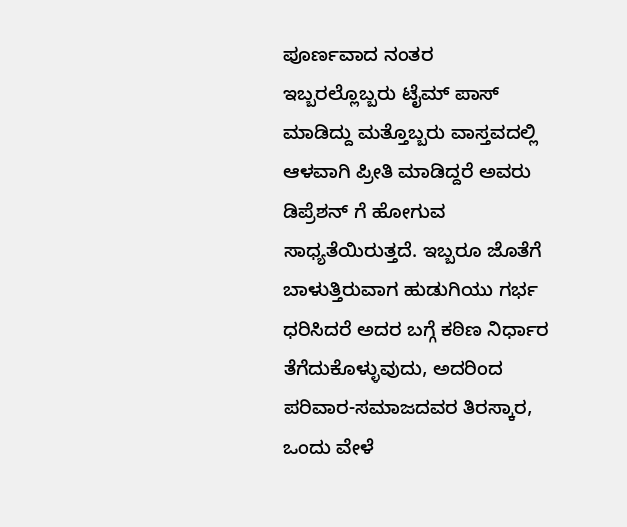ಪೂರ್ಣವಾದ ನಂತರ ಇಬ್ಬರಲ್ಲೊಬ್ಬರು ಟೈಮ್ ಪಾಸ್ ಮಾಡಿದ್ದು ಮತ್ತೊಬ್ಬರು ವಾಸ್ತವದಲ್ಲಿ ಆಳವಾಗಿ ಪ್ರೀತಿ ಮಾಡಿದ್ದರೆ ಅವರು ಡಿಪ್ರೆಶನ್ ಗೆ ಹೋಗುವ ಸಾಧ್ಯತೆಯಿರುತ್ತದೆ. ಇಬ್ಬರೂ ಜೊತೆಗೆ ಬಾಳುತ್ತಿರುವಾಗ ಹುಡುಗಿಯು ಗರ್ಭ ಧರಿಸಿದರೆ ಅದರ ಬಗ್ಗೆ ಕಠಿಣ ನಿರ್ಧಾರ ತೆಗೆದುಕೊಳ್ಳುವುದು, ಅದರಿಂದ ಪರಿವಾರ-ಸಮಾಜದವರ ತಿರಸ್ಕಾರ, ಒಂದು ವೇಳೆ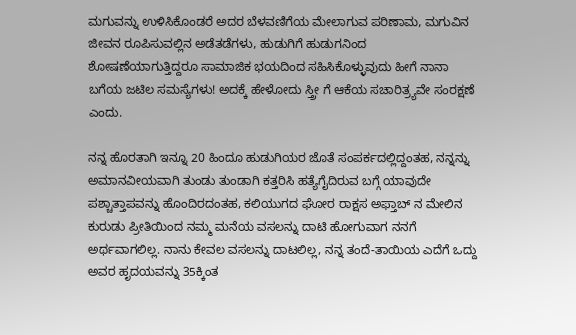ಮಗುವನ್ನು ಉಳಿಸಿಕೊಂಡರೆ ಅದರ ಬೆಳವಣಿಗೆಯ ಮೇಲಾಗುವ ಪರಿಣಾಮ, ಮಗುವಿನ ಜೀವನ ರೂಪಿಸುವಲ್ಲಿನ ಅಡೆತಡೆಗಳು, ಹುಡುಗಿಗೆ ಹುಡುಗನಿಂದ ಶೋಷಣೆಯಾಗುತ್ತಿದ್ದರೂ ಸಾಮಾಜಿಕ ಭಯದಿಂದ ಸಹಿಸಿಕೊಳ್ಳುವುದು ಹೀಗೆ ನಾನಾ ಬಗೆಯ ಜಟಿಲ ಸಮಸ್ಯೆಗಳು! ಅದಕ್ಕೆ ಹೇಳೋದು ಸ್ತ್ರೀ ಗೆ ಆಕೆಯ ಸಚಾರಿತ್ರ್ಯವೇ ಸಂರಕ್ಷಣೆ ಎಂದು.

ನನ್ನ ಹೊರತಾಗಿ ಇನ್ನೂ 20 ಹಿಂದೂ ಹುಡುಗಿಯರ ಜೊತೆ ಸಂಪರ್ಕದಲ್ಲಿದ್ದಂತಹ, ನನ್ನನ್ನು ಅಮಾನವೀಯವಾಗಿ ತುಂಡು ತುಂಡಾಗಿ ಕತ್ತರಿಸಿ ಹತ್ಯೆಗೈದಿರುವ ಬಗ್ಗೆ ಯಾವುದೇ ಪಶ್ಚಾತ್ತಾಪವನ್ನು ಹೊಂದಿರದಂತಹ, ಕಲಿಯುಗದ ಘೋರ ರಾಕ್ಷಸ ಅಫ್ತಾಬ್ ನ ಮೇಲಿನ ಕುರುಡು ಪ್ರೀತಿಯಿಂದ ನಮ್ಮ ಮನೆಯ ವಸಲನ್ನು ದಾಟಿ ಹೋಗುವಾಗ ನನಗೆ ಅರ್ಥವಾಗಲಿಲ್ಲ. ನಾನು ಕೇವಲ ವಸಲನ್ನು ದಾಟಲಿಲ್ಲ, ನನ್ನ ತಂದೆ-ತಾಯಿಯ ಎದೆಗೆ ಒದ್ದು ಅವರ ಹೃದಯವನ್ನು 35ಕ್ಕಿಂತ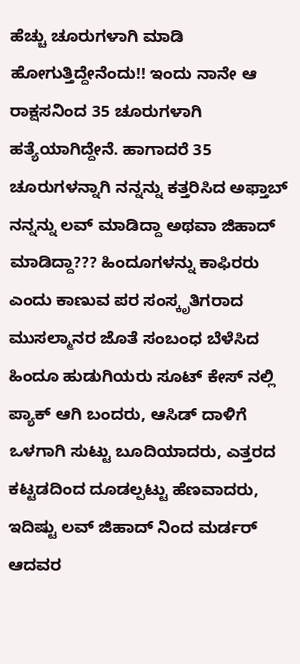ಹೆಚ್ಚು ಚೂರುಗಳಾಗಿ ಮಾಡಿ ಹೋಗುತ್ತಿದ್ದೇನೆಂದು!! ಇಂದು ನಾನೇ ಆ ರಾಕ್ಷಸನಿಂದ 35 ಚೂರುಗಳಾಗಿ ಹತ್ಯೆಯಾಗಿದ್ದೇನೆ. ಹಾಗಾದರೆ 35 ಚೂರುಗಳನ್ನಾಗಿ ನನ್ನನ್ನು ಕತ್ತರಿಸಿದ ಅಫ್ತಾಬ್ ನನ್ನನ್ನು ಲವ್ ಮಾಡಿದ್ದಾ ಅಥವಾ ಜಿಹಾದ್ ಮಾಡಿದ್ದಾ??? ಹಿಂದೂಗಳನ್ನು ಕಾಫಿರರು ಎಂದು ಕಾಣುವ ಪರ ಸಂಸ್ಕೃತಿಗರಾದ ಮುಸಲ್ಮಾನರ ಜೊತೆ ಸಂಬಂಧ ಬೆಳೆಸಿದ ಹಿಂದೂ ಹುಡುಗಿಯರು ಸೂಟ್ ಕೇಸ್ ನಲ್ಲಿ ಪ್ಯಾಕ್ ಆಗಿ ಬಂದರು, ಆಸಿಡ್ ದಾಳಿಗೆ ಒಳಗಾಗಿ ಸುಟ್ಟು ಬೂದಿಯಾದರು, ಎತ್ತರದ ಕಟ್ಟಡದಿಂದ ದೂಡಲ್ಪಟ್ಟು ಹೆಣವಾದರು, ಇದಿಷ್ಟು ಲವ್ ಜಿಹಾದ್ ನಿಂದ ಮರ್ಡರ್ ಆದವರ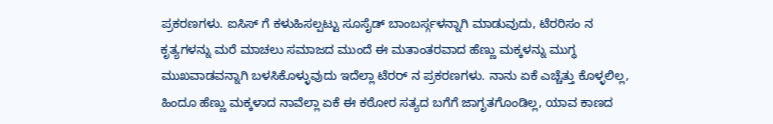ಪ್ರಕರಣಗಳು. ಐಸಿಸ್ ಗೆ ಕಳುಹಿಸಲ್ಪಟ್ಟು ಸೂಸೈಡ್ ಬಾಂಬರ್ಸ್ಗಳನ್ನಾಗಿ ಮಾಡುವುದು, ಟೆರರಿಸಂ ನ ಕೃತ್ಯಗಳನ್ನು ಮರೆ ಮಾಚಲು ಸಮಾಜದ ಮುಂದೆ ಈ ಮತಾಂತರವಾದ ಹೆಣ್ಣು ಮಕ್ಕಳನ್ನು ಮುಗ್ಧ ಮುಖವಾಡವನ್ನಾಗಿ ಬಳಸಿಕೊಳ್ಳುವುದು ಇದೆಲ್ಲಾ ಟೆರರ್ ನ ಪ್ರಕರಣಗಳು. ನಾನು ಏಕೆ ಎಚ್ಚೆತ್ತು ಕೊಳ್ಳಲಿಲ್ಲ, ಹಿಂದೂ ಹೆಣ್ಣು ಮಕ್ಕಳಾದ ನಾವೆಲ್ಲಾ ಏಕೆ ಈ ಕಠೋರ ಸತ್ಯದ ಬಗೆಗೆ ಜಾಗೃತಗೊಂಡಿಲ್ಲ, ಯಾವ ಕಾಣದ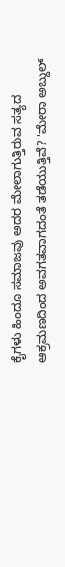ಕೈಗಳು ಹಿಂದೂ ಸಮಾಜವು ಅದರ ಮೇಲಾಗುತ್ತಿರುವ ಸತ್ಯದ ಆಕ್ರಮಣದಿಂದ ಅವಗತವಾಗದಂತೆ ತಡೆಯುತ್ತಿವೆ? 'ಮೇರಾ ಅಬ್ದುಲ್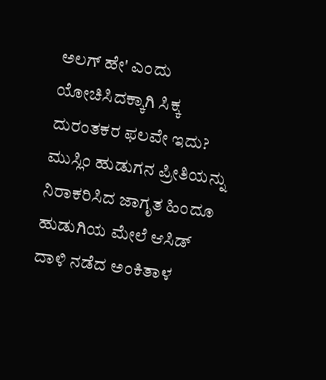ಅಲಗ್ ಹೇ' ಎಂದು ಯೋಚಿಸಿದಕ್ಕಾಗಿ ಸಿಕ್ಕ ದುರಂತಕರ ಫಲವೇ ಇದು? ಮುಸ್ಲಿಂ ಹುಡುಗನ ಪ್ರೀತಿಯನ್ನು ನಿರಾಕರಿಸಿದ ಜಾಗೃತ ಹಿಂದೂ ಹುಡುಗಿಯ ಮೇಲೆ ಆಸಿಡ್ ದಾಳಿ ನಡೆದ ಅಂಕಿತಾಳ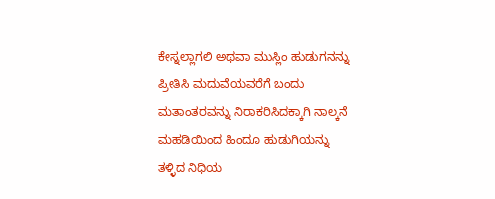ಕೇಸ್ನಲ್ಲಾಗಲಿ ಅಥವಾ ಮುಸ್ಲಿಂ ಹುಡುಗನನ್ನು ಪ್ರೀತಿಸಿ ಮದುವೆಯವರೆಗೆ ಬಂದು ಮತಾಂತರವನ್ನು ನಿರಾಕರಿಸಿದಕ್ಕಾಗಿ ನಾಲ್ಕನೆ ಮಹಡಿಯಿಂದ ಹಿಂದೂ ಹುಡುಗಿಯನ್ನು ತಳ್ಳಿದ ನಿಧಿಯ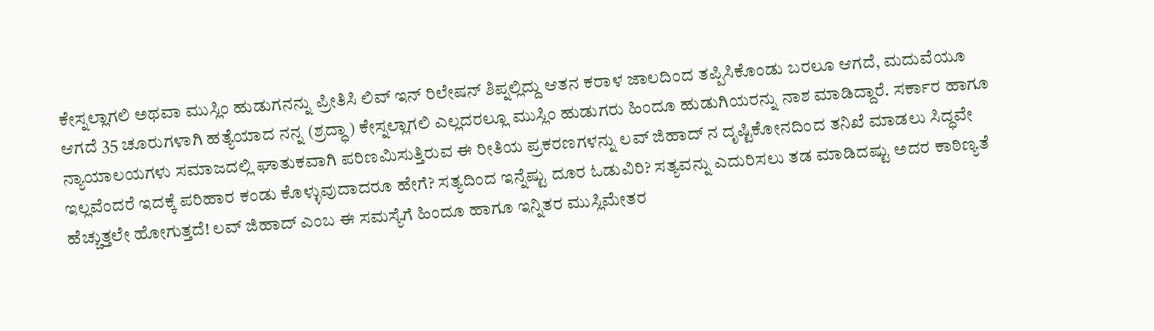ಕೇಸ್ನಲ್ಲಾಗಲಿ ಅಥವಾ ಮುಸ್ಲಿಂ ಹುಡುಗನನ್ನು ಪ್ರೀತಿಸಿ ಲಿವ್ ಇನ್ ರಿಲೇಷನ್ ಶಿಪ್ನಲ್ಲಿದ್ದು ಆತನ ಕರಾಳ ಜಾಲದಿಂದ ತಪ್ಪಿಸಿಕೊಂಡು ಬರಲೂ ಆಗದೆ, ಮದುವೆಯೂ ಆಗದೆ 35 ಚೂರುಗಳಾಗಿ ಹತ್ಯೆಯಾದ ನನ್ನ (ಶ್ರದ್ಧಾ) ಕೇಸ್ನಲ್ಲಾಗಲಿ ಎಲ್ಲದರಲ್ಲೂ ಮುಸ್ಲಿಂ ಹುಡುಗರು ಹಿಂದೂ ಹುಡುಗಿಯರನ್ನು ನಾಶ ಮಾಡಿದ್ದಾರೆ. ಸರ್ಕಾರ ಹಾಗೂ ನ್ಯಾಯಾಲಯಗಳು ಸಮಾಜದಲ್ಲಿ ಘಾತುಕವಾಗಿ ಪರಿಣಮಿಸುತ್ತಿರುವ ಈ ರೀತಿಯ ಪ್ರಕರಣಗಳನ್ನು ಲವ್ ಜಿಹಾದ್ ನ ದೃಷ್ಟಿಕೋನದಿಂದ ತನಿಖೆ ಮಾಡಲು ಸಿದ್ಧವೇ ಇಲ್ಲವೆಂದರೆ ಇದಕ್ಕೆ ಪರಿಹಾರ ಕಂಡು ಕೊಳ್ಳುವುದಾದರೂ ಹೇಗೆ? ಸತ್ಯದಿಂದ ಇನ್ನೆಷ್ಟು ದೂರ ಓಡುವಿರಿ? ಸತ್ಯವನ್ನು ಎದುರಿಸಲು ತಡ ಮಾಡಿದಷ್ಟು ಅದರ ಕಾಠಿಣ್ಯತೆ ಹೆಚ್ಚುತ್ತಲೇ ಹೋಗುತ್ತದೆ! ಲವ್ ಜಿಹಾದ್ ಎಂಬ ಈ ಸಮಸ್ಯೆಗೆ ಹಿಂದೂ ಹಾಗೂ ಇನ್ನಿತರ ಮುಸ್ಲಿಮೇತರ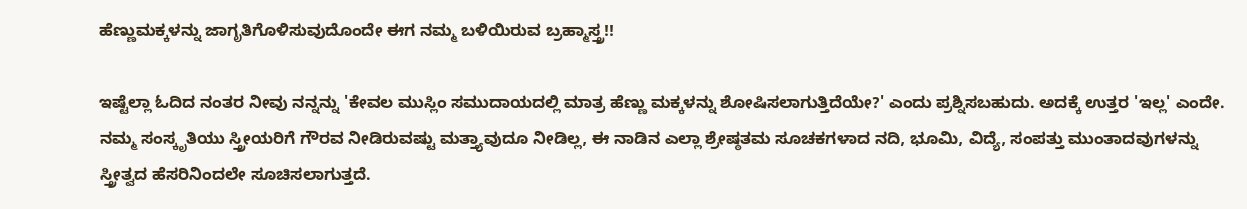ಹೆಣ್ಣುಮಕ್ಕಳನ್ನು ಜಾಗೃತಿಗೊಳಿಸುವುದೊಂದೇ ಈಗ ನಮ್ಮ ಬಳಿಯಿರುವ ಬ್ರಹ್ಮಾಸ್ತ್ರ!!

ಇಷ್ಟೆಲ್ಲಾ ಓದಿದ ನಂತರ ನೀವು ನನ್ನನ್ನು 'ಕೇವಲ ಮುಸ್ಲಿಂ ಸಮುದಾಯದಲ್ಲಿ ಮಾತ್ರ ಹೆಣ್ಣು ಮಕ್ಕಳನ್ನು ಶೋಷಿಸಲಾಗುತ್ತಿದೆಯೇ?' ಎಂದು ಪ್ರಶ್ನಿಸಬಹುದು. ಅದಕ್ಕೆ ಉತ್ತರ 'ಇಲ್ಲ' ಎಂದೇ. ನಮ್ಮ ಸಂಸ್ಕೃತಿಯು ಸ್ತ್ರೀಯರಿಗೆ ಗೌರವ ನೀಡಿರುವಷ್ಟು ಮತ್ತ್ಯಾವುದೂ ನೀಡಿಲ್ಲ, ಈ ನಾಡಿನ ಎಲ್ಲಾ ಶ್ರೇಷ್ಠತಮ ಸೂಚಕಗಳಾದ ನದಿ, ಭೂಮಿ, ವಿದ್ಯೆ, ಸಂಪತ್ತು ಮುಂತಾದವುಗಳನ್ನು ಸ್ತ್ರೀತ್ವದ ಹೆಸರಿನಿಂದಲೇ ಸೂಚಿಸಲಾಗುತ್ತದೆ.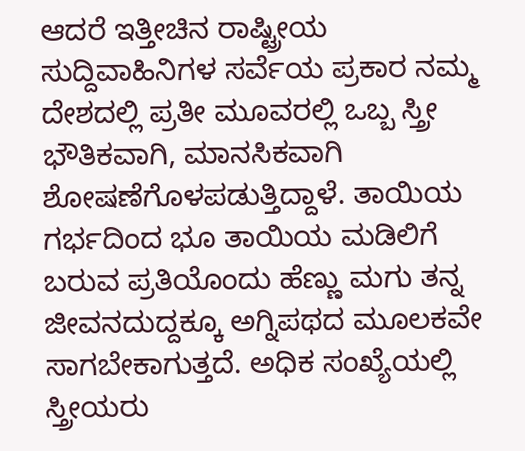ಆದರೆ ಇತ್ತೀಚಿನ ರಾಷ್ಟ್ರೀಯ ಸುದ್ದಿವಾಹಿನಿಗಳ ಸರ್ವೆಯ ಪ್ರಕಾರ ನಮ್ಮ ದೇಶದಲ್ಲಿ ಪ್ರತೀ ಮೂವರಲ್ಲಿ ಒಬ್ಬ ಸ್ತ್ರೀ ಭೌತಿಕವಾಗಿ, ಮಾನಸಿಕವಾಗಿ ಶೋಷಣೆಗೊಳಪಡುತ್ತಿದ್ದಾಳೆ. ತಾಯಿಯ ಗರ್ಭದಿಂದ ಭೂ ತಾಯಿಯ ಮಡಿಲಿಗೆ ಬರುವ ಪ್ರತಿಯೊಂದು ಹೆಣ್ಣು ಮಗು ತನ್ನ ಜೀವನದುದ್ದಕ್ಕೂ ಅಗ್ನಿಪಥದ ಮೂಲಕವೇ ಸಾಗಬೇಕಾಗುತ್ತದೆ. ಅಧಿಕ ಸಂಖ್ಯೆಯಲ್ಲಿ ಸ್ತ್ರೀಯರು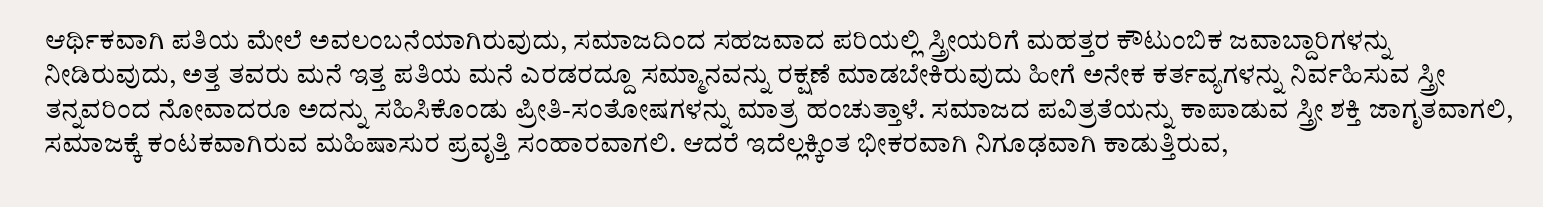ಆರ್ಥಿಕವಾಗಿ ಪತಿಯ ಮೇಲೆ ಅವಲಂಬನೆಯಾಗಿರುವುದು, ಸಮಾಜದಿಂದ ಸಹಜವಾದ ಪರಿಯಲ್ಲಿ ಸ್ತ್ರೀಯರಿಗೆ ಮಹತ್ತರ ಕೌಟುಂಬಿಕ ಜವಾಬ್ದಾರಿಗಳನ್ನು ನೀಡಿರುವುದು, ಅತ್ತ ತವರು ಮನೆ ಇತ್ತ ಪತಿಯ ಮನೆ ಎರಡರದ್ದೂ ಸಮ್ಮಾನವನ್ನು ರಕ್ಷಣೆ ಮಾಡಬೇಕಿರುವುದು ಹೀಗೆ ಅನೇಕ ಕರ್ತವ್ಯಗಳನ್ನು ನಿರ್ವಹಿಸುವ ಸ್ತ್ರೀ ತನ್ನವರಿಂದ ನೋವಾದರೂ ಅದನ್ನು ಸಹಿಸಿಕೊಂಡು ಪ್ರೀತಿ-ಸಂತೋಷಗಳನ್ನು ಮಾತ್ರ ಹಂಚುತ್ತಾಳೆ. ಸಮಾಜದ ಪವಿತ್ರತೆಯನ್ನು ಕಾಪಾಡುವ ಸ್ತ್ರೀ ಶಕ್ತಿ ಜಾಗೃತವಾಗಲಿ, ಸಮಾಜಕ್ಕೆ ಕಂಟಕವಾಗಿರುವ ಮಹಿಷಾಸುರ ಪ್ರವೃತ್ತಿ ಸಂಹಾರವಾಗಲಿ. ಆದರೆ ಇದೆಲ್ಲಕ್ಕಿಂತ ಭೀಕರವಾಗಿ ನಿಗೂಢವಾಗಿ ಕಾಡುತ್ತಿರುವ,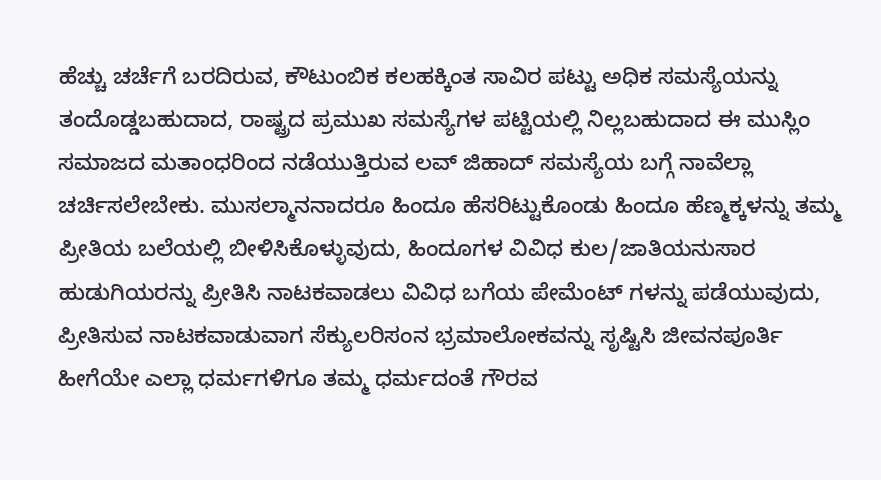ಹೆಚ್ಚು ಚರ್ಚೆಗೆ ಬರದಿರುವ, ಕೌಟುಂಬಿಕ ಕಲಹಕ್ಕಿಂತ ಸಾವಿರ ಪಟ್ಟು ಅಧಿಕ ಸಮಸ್ಯೆಯನ್ನು ತಂದೊಡ್ಡಬಹುದಾದ, ರಾಷ್ಟ್ರದ ಪ್ರಮುಖ ಸಮಸ್ಯೆಗಳ ಪಟ್ಟಿಯಲ್ಲಿ ನಿಲ್ಲಬಹುದಾದ ಈ ಮುಸ್ಲಿಂ ಸಮಾಜದ ಮತಾಂಧರಿಂದ ನಡೆಯುತ್ತಿರುವ ಲವ್ ಜಿಹಾದ್ ಸಮಸ್ಯೆಯ ಬಗ್ಗೆ ನಾವೆಲ್ಲಾ ಚರ್ಚಿಸಲೇಬೇಕು. ಮುಸಲ್ಮಾನನಾದರೂ ಹಿಂದೂ ಹೆಸರಿಟ್ಟುಕೊಂಡು ಹಿಂದೂ ಹೆಣ್ಮಕ್ಕಳನ್ನು ತಮ್ಮ ಪ್ರೀತಿಯ ಬಲೆಯಲ್ಲಿ ಬೀಳಿಸಿಕೊಳ್ಳುವುದು, ಹಿಂದೂಗಳ ವಿವಿಧ ಕುಲ/ಜಾತಿಯನುಸಾರ ಹುಡುಗಿಯರನ್ನು ಪ್ರೀತಿಸಿ ನಾಟಕವಾಡಲು ವಿವಿಧ ಬಗೆಯ ಪೇಮೆಂಟ್ ಗಳನ್ನು ಪಡೆಯುವುದು, ಪ್ರೀತಿಸುವ ನಾಟಕವಾಡುವಾಗ ಸೆಕ್ಯುಲರಿಸಂನ ಭ್ರಮಾಲೋಕವನ್ನು ಸೃಷ್ಟಿಸಿ ಜೀವನಪೂರ್ತಿ ಹೀಗೆಯೇ ಎಲ್ಲಾ ಧರ್ಮಗಳಿಗೂ ತಮ್ಮ ಧರ್ಮದಂತೆ ಗೌರವ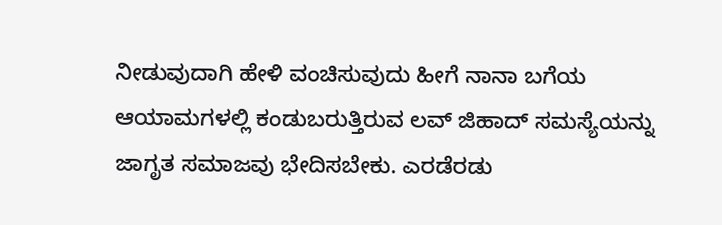ನೀಡುವುದಾಗಿ ಹೇಳಿ ವಂಚಿಸುವುದು ಹೀಗೆ ನಾನಾ ಬಗೆಯ ಆಯಾಮಗಳಲ್ಲಿ ಕಂಡುಬರುತ್ತಿರುವ ಲವ್ ಜಿಹಾದ್ ಸಮಸ್ಯೆಯನ್ನು ಜಾಗೃತ ಸಮಾಜವು ಭೇದಿಸಬೇಕು. ಎರಡೆರಡು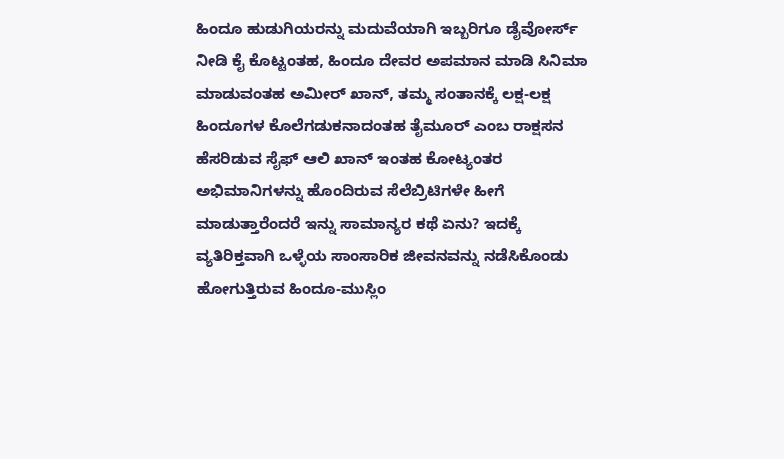ಹಿಂದೂ ಹುಡುಗಿಯರನ್ನು ಮದುವೆಯಾಗಿ ಇಬ್ಬರಿಗೂ ಡೈವೋರ್ಸ್ ನೀಡಿ ಕೈ ಕೊಟ್ಟಂತಹ, ಹಿಂದೂ ದೇವರ ಅಪಮಾನ ಮಾಡಿ ಸಿನಿಮಾ ಮಾಡುವಂತಹ ಅಮೀರ್ ಖಾನ್, ತಮ್ಮ ಸಂತಾನಕ್ಕೆ ಲಕ್ಷ-ಲಕ್ಷ ಹಿಂದೂಗಳ ಕೊಲೆಗಡುಕನಾದಂತಹ ತೈಮೂರ್ ಎಂಬ ರಾಕ್ಷಸನ ಹೆಸರಿಡುವ ಸೈಫ್ ಆಲಿ ಖಾನ್ ಇಂತಹ ಕೋಟ್ಯಂತರ ಅಭಿಮಾನಿಗಳನ್ನು ಹೊಂದಿರುವ ಸೆಲೆಬ್ರಿಟಿಗಳೇ ಹೀಗೆ ಮಾಡುತ್ತಾರೆಂದರೆ ಇನ್ನು ಸಾಮಾನ್ಯರ ಕಥೆ ಏನು? ಇದಕ್ಕೆ ವ್ಯತಿರಿಕ್ತವಾಗಿ ಒಳ್ಳೆಯ ಸಾಂಸಾರಿಕ ಜೀವನವನ್ನು ನಡೆಸಿಕೊಂಡು ಹೋಗುತ್ತಿರುವ ಹಿಂದೂ-ಮುಸ್ಲಿಂ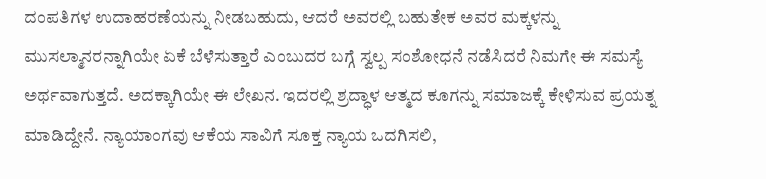ದಂಪತಿಗಳ ಉದಾಹರಣೆಯನ್ನು ನೀಡಬಹುದು, ಆದರೆ ಅವರಲ್ಲಿ ಬಹುತೇಕ ಅವರ ಮಕ್ಕಳನ್ನು ಮುಸಲ್ಮಾನರನ್ನಾಗಿಯೇ ಏಕೆ ಬೆಳೆಸುತ್ತಾರೆ ಎಂಬುದರ ಬಗ್ಗೆ ಸ್ವಲ್ಪ ಸಂಶೋಧನೆ ನಡೆಸಿದರೆ ನಿಮಗೇ ಈ ಸಮಸ್ಯೆ ಅರ್ಥವಾಗುತ್ತದೆ. ಅದಕ್ಕಾಗಿಯೇ ಈ ಲೇಖನ. ಇದರಲ್ಲಿ ಶ್ರದ್ಧಾಳ ಆತ್ಮದ ಕೂಗನ್ನು ಸಮಾಜಕ್ಕೆ ಕೇಳಿಸುವ ಪ್ರಯತ್ನ ಮಾಡಿದ್ದೇನೆ. ನ್ಯಾಯಾಂಗವು ಆಕೆಯ ಸಾವಿಗೆ ಸೂಕ್ತ ನ್ಯಾಯ ಒದಗಿಸಲಿ,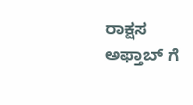ರಾಕ್ಷಸ ಅಫ್ತಾಬ್ ಗೆ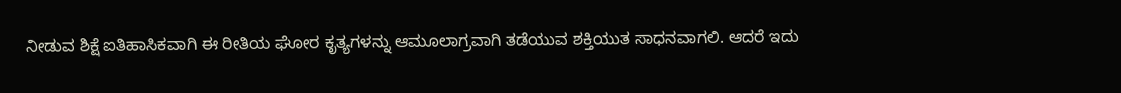ನೀಡುವ ಶಿಕ್ಷೆ ಐತಿಹಾಸಿಕವಾಗಿ ಈ ರೀತಿಯ ಘೋರ ಕೃತ್ಯಗಳನ್ನು ಆಮೂಲಾಗ್ರವಾಗಿ ತಡೆಯುವ ಶಕ್ತಿಯುತ ಸಾಧನವಾಗಲಿ. ಆದರೆ ಇದು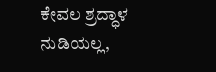ಕೇವಲ ಶ್ರದ್ಧಾಳ ನುಡಿಯಲ್ಲ,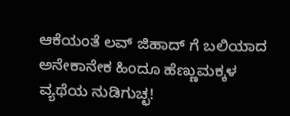ಆಕೆಯಂತೆ ಲವ್ ಜಿಹಾದ್ ಗೆ ಬಲಿಯಾದ ಅನೇಕಾನೇಕ ಹಿಂದೂ ಹೆಣ್ಣುಮಕ್ಕಳ ವ್ಯಥೆಯ ನುಡಿಗುಚ್ಛ!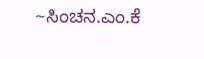~ಸಿಂಚನ.ಎಂ.ಕೆ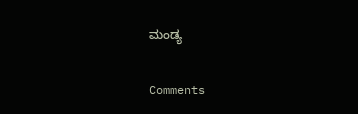ಮಂಡ್ಯ

Comments